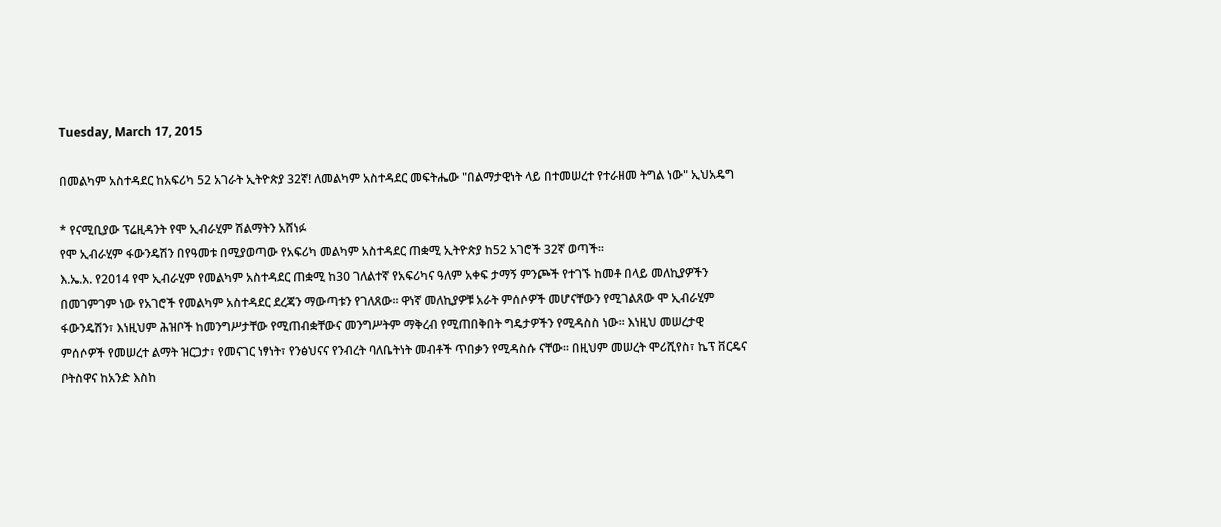Tuesday, March 17, 2015

በመልካም አስተዳደር ከአፍሪካ 52 አገራት ኢትዮጵያ 32ኛ! ለመልካም አስተዳደር መፍትሔው "በልማታዊነት ላይ በተመሠረተ የተራዘመ ትግል ነው" ኢህአዴግ

* የናሚቢያው ፕሬዚዳንት የሞ ኢብራሂም ሽልማትን አሸነፉ
የሞ ኢብራሂም ፋውንዴሽን በየዓመቱ በሚያወጣው የአፍሪካ መልካም አስተዳደር ጠቋሚ ኢትዮጵያ ከ52 አገሮች 32ኛ ወጣች፡፡
እ.ኤ.አ. የ2014 የሞ ኢብራሂም የመልካም አስተዳደር ጠቋሚ ከ30 ገለልተኛ የአፍሪካና ዓለም አቀፍ ታማኝ ምንጮች የተገኙ ከመቶ በላይ መለኪያዎችን በመገምገም ነው የአገሮች የመልካም አስተዳደር ደረጃን ማውጣቱን የገለጸው፡፡ ዋነኛ መለኪያዎቹ አራት ምሰሶዎች መሆናቸውን የሚገልጸው ሞ ኢብራሂም ፋውንዴሽን፣ እነዚህም ሕዝቦች ከመንግሥታቸው የሚጠብቋቸውና መንግሥትም ማቅረብ የሚጠበቅበት ግዴታዎችን የሚዳስስ ነው፡፡ እነዚህ መሠረታዊ ምሰሶዎች የመሠረተ ልማት ዝርጋታ፣ የመናገር ነፃነት፣ የንፅህናና የንብረት ባለቤትነት መብቶች ጥበቃን የሚዳስሱ ናቸው፡፡ በዚህም መሠረት ሞሪሺየስ፣ ኬፕ ቨርዴና ቦትስዋና ከአንድ እስከ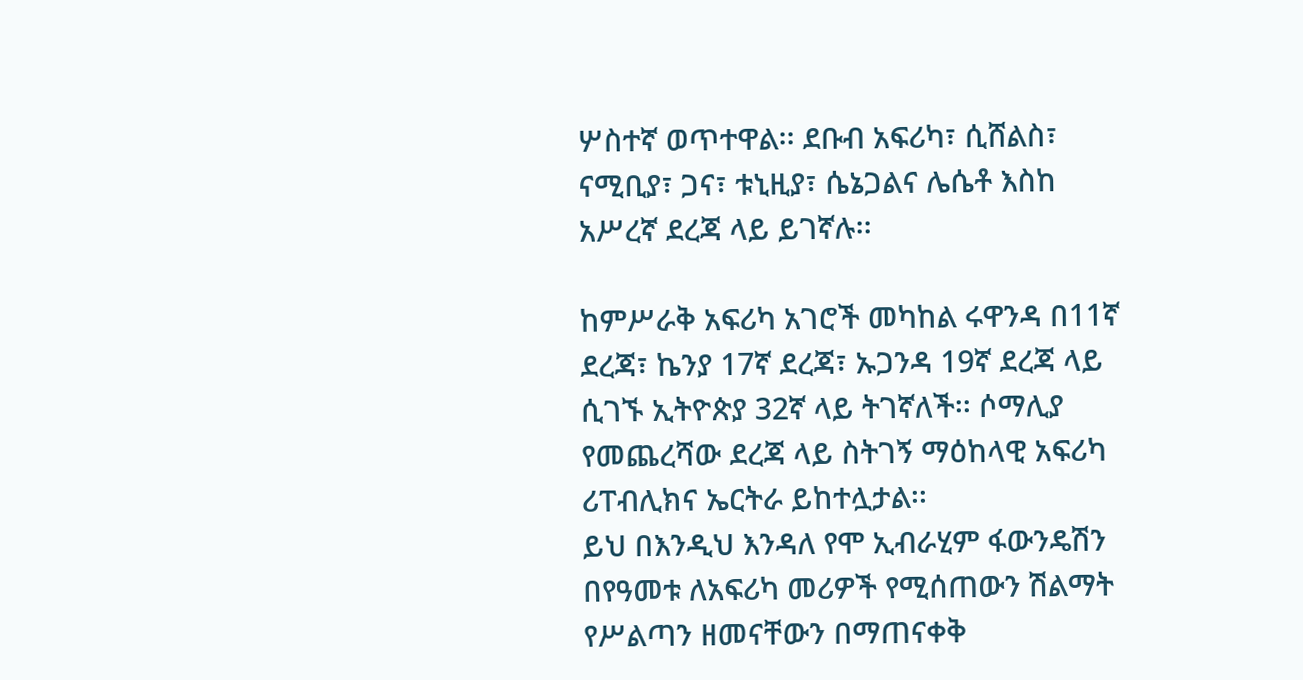ሦስተኛ ወጥተዋል፡፡ ደቡብ አፍሪካ፣ ሲሸልስ፣ ናሚቢያ፣ ጋና፣ ቱኒዚያ፣ ሴኔጋልና ሌሴቶ እስከ አሥረኛ ደረጃ ላይ ይገኛሉ፡፡

ከምሥራቅ አፍሪካ አገሮች መካከል ሩዋንዳ በ11ኛ ደረጃ፣ ኬንያ 17ኛ ደረጃ፣ ኡጋንዳ 19ኛ ደረጃ ላይ ሲገኙ ኢትዮጵያ 32ኛ ላይ ትገኛለች፡፡ ሶማሊያ የመጨረሻው ደረጃ ላይ ስትገኝ ማዕከላዊ አፍሪካ ሪፐብሊክና ኤርትራ ይከተሏታል፡፡
ይህ በእንዲህ እንዳለ የሞ ኢብራሂም ፋውንዴሽን በየዓመቱ ለአፍሪካ መሪዎች የሚሰጠውን ሽልማት የሥልጣን ዘመናቸውን በማጠናቀቅ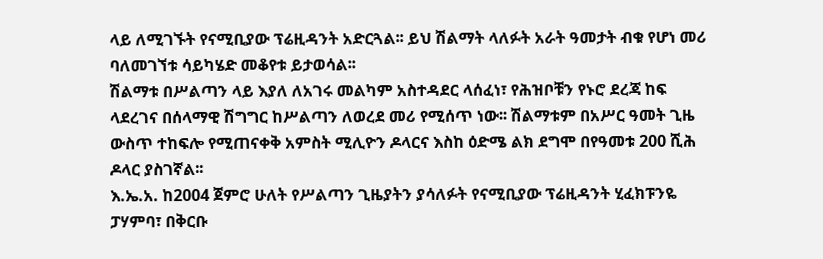ላይ ለሚገኙት የናሚቢያው ፕሬዚዳንት አድርጓል፡፡ ይህ ሽልማት ላለፉት አራት ዓመታት ብቁ የሆነ መሪ ባለመገኘቱ ሳይካሄድ መቆየቱ ይታወሳል፡፡
ሽልማቱ በሥልጣን ላይ እያለ ለአገሩ መልካም አስተዳደር ላሰፈነ፣ የሕዝቦቹን የኑሮ ደረጃ ከፍ ላደረገና በሰላማዊ ሽግግር ከሥልጣን ለወረደ መሪ የሚሰጥ ነው፡፡ ሽልማቱም በአሥር ዓመት ጊዜ ውስጥ ተከፍሎ የሚጠናቀቅ አምስት ሚሊዮን ዶላርና እስከ ዕድሜ ልክ ደግሞ በየዓመቱ 200 ሺሕ ዶላር ያስገኛል፡፡
እ.ኤ.አ. ከ2004 ጀምሮ ሁለት የሥልጣን ጊዜያትን ያሳለፉት የናሚቢያው ፕሬዚዳንት ሂፈክፑንዬ ፓሃምባ፣ በቅርቡ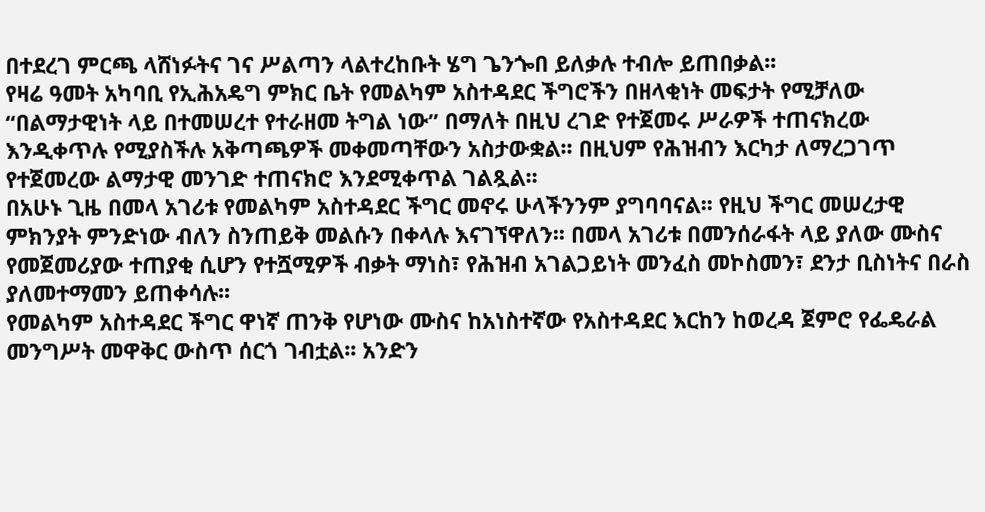በተደረገ ምርጫ ላሸነፉትና ገና ሥልጣን ላልተረከቡት ሄግ ጌንጐበ ይለቃሉ ተብሎ ይጠበቃል፡፡
የዛሬ ዓመት አካባቢ የኢሕአዴግ ምክር ቤት የመልካም አስተዳደር ችግሮችን በዘላቂነት መፍታት የሚቻለው “በልማታዊነት ላይ በተመሠረተ የተራዘመ ትግል ነው” በማለት በዚህ ረገድ የተጀመሩ ሥራዎች ተጠናክረው እንዲቀጥሉ የሚያስችሉ አቅጣጫዎች መቀመጣቸውን አስታውቋል፡፡ በዚህም የሕዝብን እርካታ ለማረጋገጥ የተጀመረው ልማታዊ መንገድ ተጠናክሮ እንደሚቀጥል ገልጿል፡፡
በአሁኑ ጊዜ በመላ አገሪቱ የመልካም አስተዳደር ችግር መኖሩ ሁላችንንም ያግባባናል፡፡ የዚህ ችግር መሠረታዊ ምክንያት ምንድነው ብለን ስንጠይቅ መልሱን በቀላሉ እናገኘዋለን፡፡ በመላ አገሪቱ በመንሰራፋት ላይ ያለው ሙስና የመጀመሪያው ተጠያቂ ሲሆን የተሿሚዎች ብቃት ማነስ፣ የሕዝብ አገልጋይነት መንፈስ መኮስመን፣ ደንታ ቢስነትና በራስ ያለመተማመን ይጠቀሳሉ፡፡
የመልካም አስተዳደር ችግር ዋነኛ ጠንቅ የሆነው ሙስና ከአነስተኛው የአስተዳደር እርከን ከወረዳ ጀምሮ የፌዴራል መንግሥት መዋቅር ውስጥ ሰርጎ ገብቷል፡፡ አንድን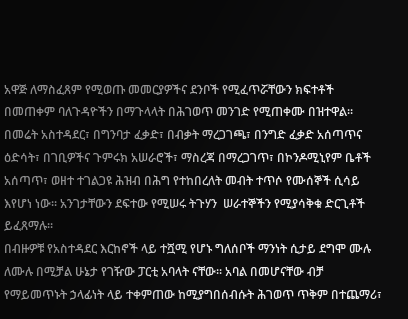አዋጅ ለማስፈጸም የሚወጡ መመርያዎችና ደንቦች የሚፈጥሯቸውን ክፍተቶች በመጠቀም ባለጉዳዮችን በማጉላላት በሕገወጥ መንገድ የሚጠቀሙ በዝተዋል፡፡ በመሬት አስተዳደር፣ በግንባታ ፈቃድ፣ በብቃት ማረጋገጫ፣ በንግድ ፈቃድ አሰጣጥና ዕድሳት፣ በገቢዎችና ጉምሩክ አሠራሮች፣ ማስረጃ በማረጋገጥ፣ በኮንዶሚኒየም ቤቶች አሰጣጥ፣ ወዘተ ተገልጋዩ ሕዝብ በሕግ የተከበረለት መብት ተጥሶ የሙሰኞች ሲሳይ እየሆነ ነው፡፡ አንገታቸውን ደፍተው የሚሠሩ ትጉሃን  ሠራተኞችን የሚያሳቅቁ ድርጊቶች ይፈጸማሉ፡፡
በብዙዎቹ የአስተዳደር እርከኖች ላይ ተሿሚ የሆኑ ግለሰቦች ማንነት ሲታይ ደግሞ ሙሉ ለሙሉ በሚቻል ሁኔታ የገዥው ፓርቲ አባላት ናቸው፡፡ አባል በመሆናቸው ብቻ የማይመጥኑት ኃላፊነት ላይ ተቀምጠው ከሚያግበሰብሱት ሕገወጥ ጥቅም በተጨማሪ፣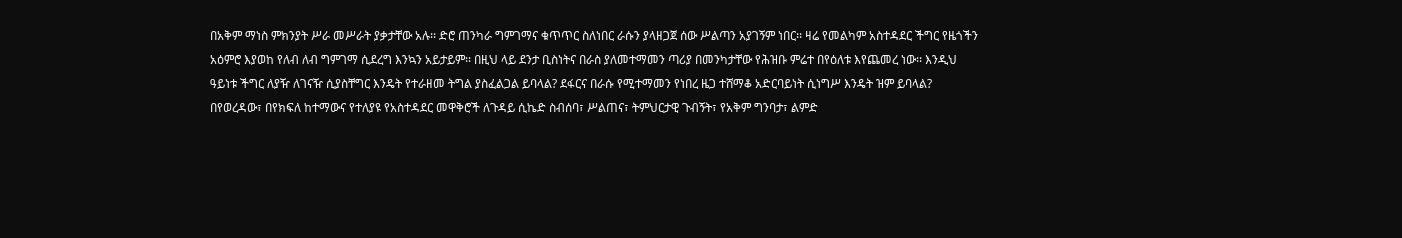በአቅም ማነስ ምክንያት ሥራ መሥራት ያቃታቸው አሉ፡፡ ድሮ ጠንካራ ግምገማና ቁጥጥር ስለነበር ራሱን ያላዘጋጀ ሰው ሥልጣን አያገኝም ነበር፡፡ ዛሬ የመልካም አስተዳደር ችግር የዜጎችን አዕምሮ እያወከ የለብ ለብ ግምገማ ሲደረግ እንኳን አይታይም፡፡ በዚህ ላይ ደንታ ቢስነትና በራስ ያለመተማመን ጣሪያ በመንካታቸው የሕዝቡ ምሬተ በየዕለቱ እየጨመረ ነው፡፡ እንዲህ ዓይነቱ ችግር ለያዥ ለገናዥ ሲያስቸግር እንዴት የተራዘመ ትግል ያስፈልጋል ይባላል? ደፋርና በራሱ የሚተማመን የነበረ ዜጋ ተሸማቆ አድርባይነት ሲነግሥ እንዴት ዝም ይባላል?
በየወረዳው፣ በየክፍለ ከተማውና የተለያዩ የአስተዳደር መዋቅሮች ለጉዳይ ሲኬድ ስብሰባ፣ ሥልጠና፣ ትምህርታዊ ጉብኝት፣ የአቅም ግንባታ፣ ልምድ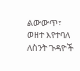ልውውጥ፣ ወዘተ እየተባለ ለስንት ጉዳዮች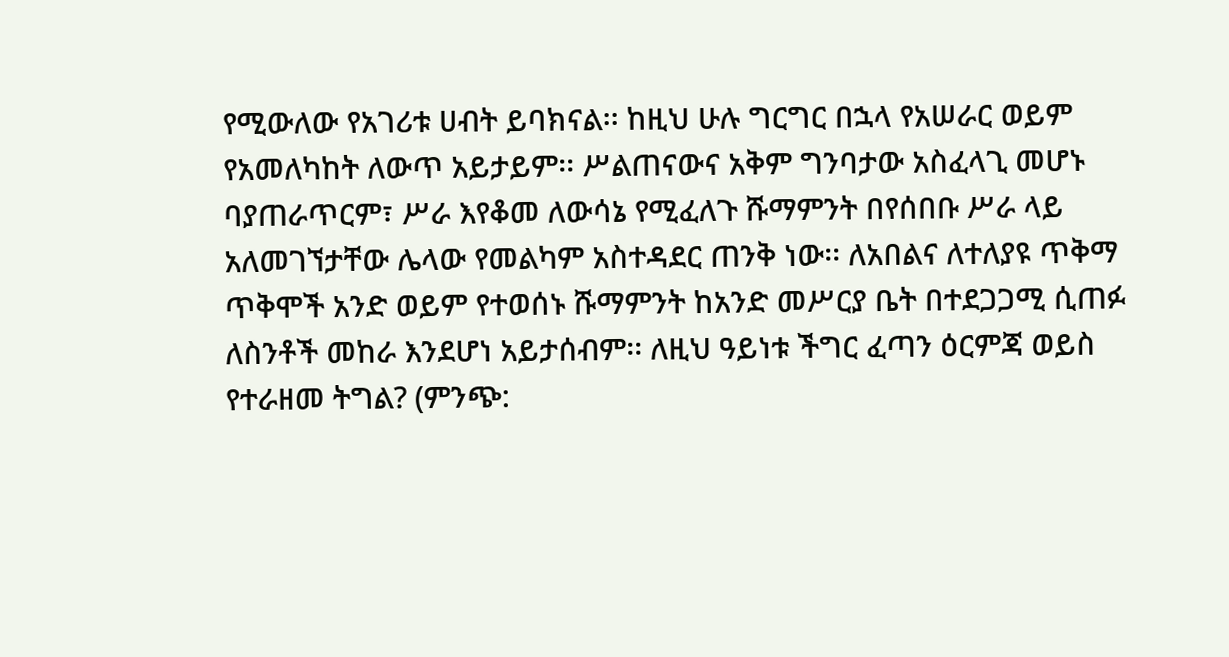የሚውለው የአገሪቱ ሀብት ይባክናል፡፡ ከዚህ ሁሉ ግርግር በኋላ የአሠራር ወይም የአመለካከት ለውጥ አይታይም፡፡ ሥልጠናውና አቅም ግንባታው አስፈላጊ መሆኑ ባያጠራጥርም፣ ሥራ እየቆመ ለውሳኔ የሚፈለጉ ሹማምንት በየሰበቡ ሥራ ላይ አለመገኘታቸው ሌላው የመልካም አስተዳደር ጠንቅ ነው፡፡ ለአበልና ለተለያዩ ጥቅማ ጥቅሞች አንድ ወይም የተወሰኑ ሹማምንት ከአንድ መሥርያ ቤት በተደጋጋሚ ሲጠፉ ለስንቶች መከራ እንደሆነ አይታሰብም፡፡ ለዚህ ዓይነቱ ችግር ፈጣን ዕርምጃ ወይስ የተራዘመ ትግል? (ምንጭ: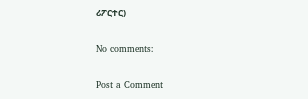ሪፖርተር)

No comments:

Post a Comment